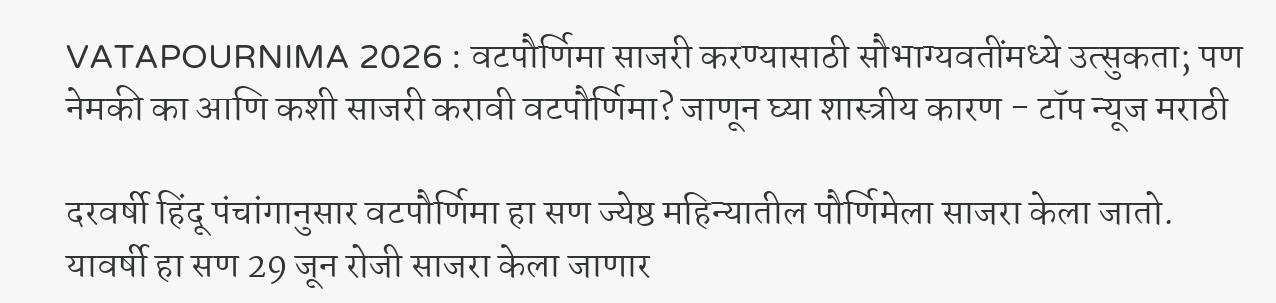VATAPOURNIMA 2026 : वटपौर्णिमा साजरी करण्यासाठी सौभाग्यवतींमध्ये उत्सुकता; पण नेमकी का आणि कशी साजरी करावी वटपौर्णिमा? जाणून घ्या शास्त्रीय कारण - टॉप न्यूज मराठी

दरवर्षी हिंदू पंचांगानुसार वटपौर्णिमा हा सण ज्येष्ठ महिन्यातील पौर्णिमेला साजरा केला जातो. यावर्षी हा सण 29 जून रोजी साजरा केला जाणार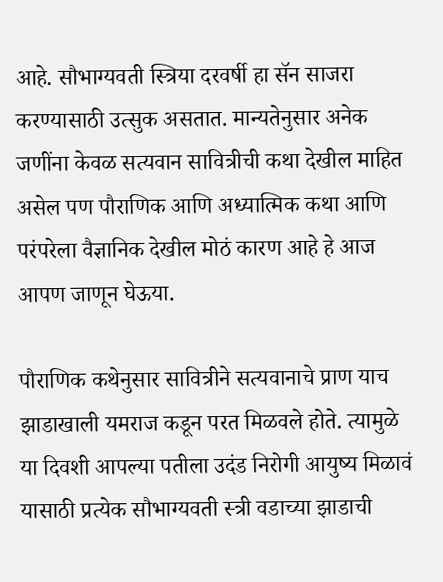आहे. सौभाग्यवती स्त्रिया दरवर्षी हा सॅन साजरा करण्यासाठी उत्सुक असतात. मान्यतेनुसार अनेक जणींना केवळ सत्यवान सावित्रीची कथा देखील माहित असेल पण पौराणिक आणि अध्यात्मिक कथा आणि परंपरेला वैज्ञानिक देखील मोठं कारण आहे हे आज आपण जाणून घेऊया.

पौराणिक कथेनुसार सावित्रीने सत्यवानाचे प्राण याच झाडाखाली यमराज कडून परत मिळवले होते. त्यामुळे या दिवशी आपल्या पतीला उदंड निरोगी आयुष्य मिळावं यासाठी प्रत्येक सौभाग्यवती स्त्री वडाच्या झाडाची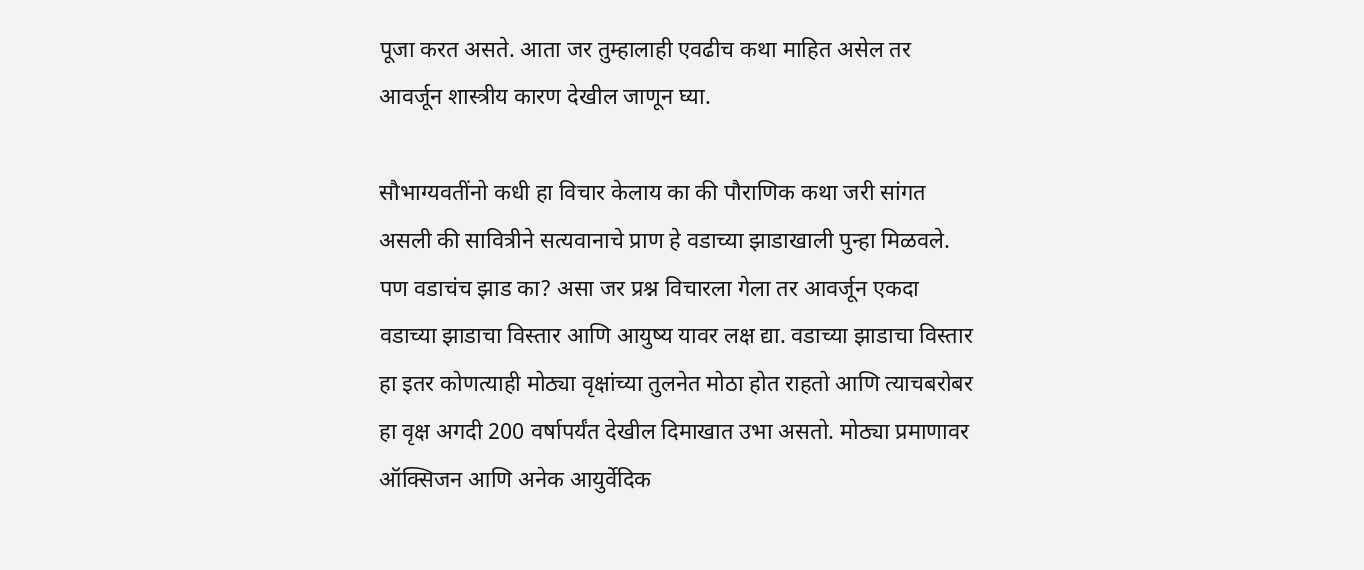पूजा करत असते. आता जर तुम्हालाही एवढीच कथा माहित असेल तर आवर्जून शास्त्रीय कारण देखील जाणून घ्या.

सौभाग्यवतींनो कधी हा विचार केलाय का की पौराणिक कथा जरी सांगत असली की सावित्रीने सत्यवानाचे प्राण हे वडाच्या झाडाखाली पुन्हा मिळवले. पण वडाचंच झाड का? असा जर प्रश्न विचारला गेला तर आवर्जून एकदा वडाच्या झाडाचा विस्तार आणि आयुष्य यावर लक्ष द्या. वडाच्या झाडाचा विस्तार हा इतर कोणत्याही मोठ्या वृक्षांच्या तुलनेत मोठा होत राहतो आणि त्याचबरोबर हा वृक्ष अगदी 200 वर्षापर्यंत देखील दिमाखात उभा असतो. मोठ्या प्रमाणावर ऑक्सिजन आणि अनेक आयुर्वेदिक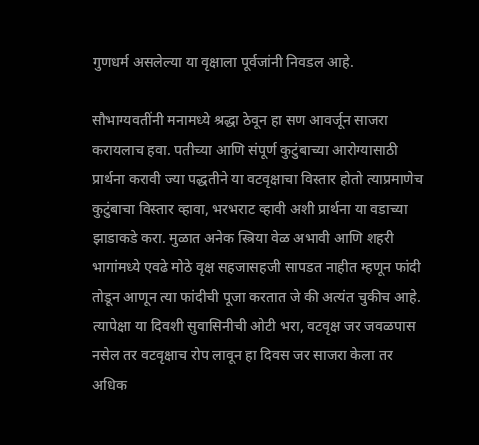गुणधर्म असलेल्या या वृक्षाला पूर्वजांनी निवडल आहे.

सौभाग्यवतींनी मनामध्ये श्रद्धा ठेवून हा सण आवर्जून साजरा करायलाच हवा. पतीच्या आणि संपूर्ण कुटुंबाच्या आरोग्यासाठी प्रार्थना करावी ज्या पद्धतीने या वटवृक्षाचा विस्तार होतो त्याप्रमाणेच कुटुंबाचा विस्तार व्हावा, भरभराट व्हावी अशी प्रार्थना या वडाच्या झाडाकडे करा. मुळात अनेक स्त्रिया वेळ अभावी आणि शहरी भागांमध्ये एवढे मोठे वृक्ष सहजासहजी सापडत नाहीत म्हणून फांदी तोडून आणून त्या फांदीची पूजा करतात जे की अत्यंत चुकीच आहे. त्यापेक्षा या दिवशी सुवासिनीची ओटी भरा, वटवृक्ष जर जवळपास नसेल तर वटवृक्षाच रोप लावून हा दिवस जर साजरा केला तर अधिक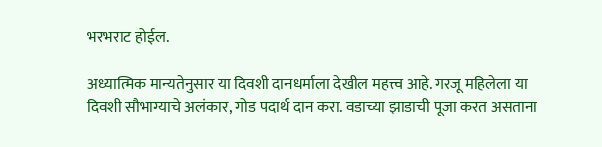भरभराट होईल.

अध्यात्मिक मान्यतेनुसार या दिवशी दानधर्माला देखील महत्त्व आहे. गरजू महिलेला या दिवशी सौभाग्याचे अलंकार, गोड पदार्थ दान करा. वडाच्या झाडाची पूजा करत असताना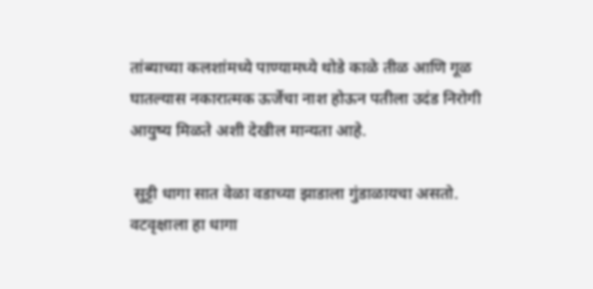तांब्याच्या कलशांमध्ये पाण्यामध्ये थोडे काळे तीळ आणि गूळ घातल्यास नकारात्मक ऊर्जेचा नाश होऊन पतीला उदंड निरोगी आयुष्य मिळते अशी देखील मान्यता आहे.

 सुट्टी धागा सात वेळा वडाच्या झाडाला गुंडाळायचा असतो. वटवृक्षाला हा धागा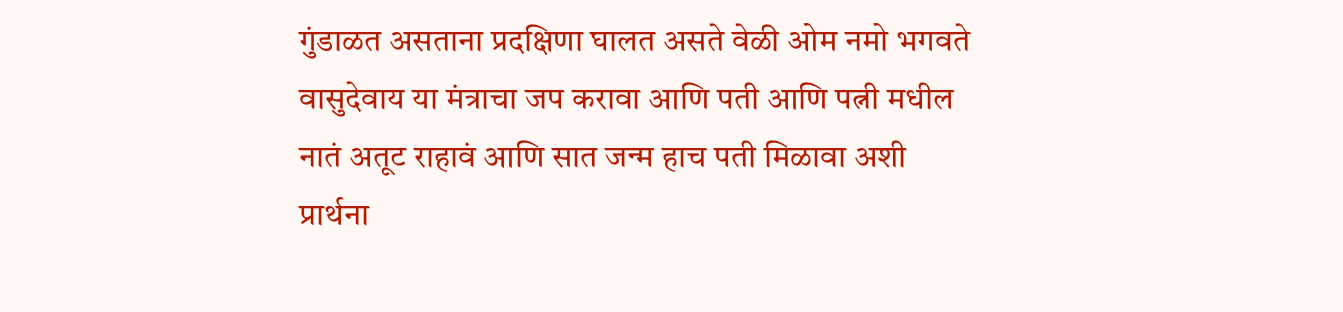गुंडाळत असताना प्रदक्षिणा घालत असते वेळी ओम नमो भगवते वासुदेवाय या मंत्राचा जप करावा आणि पती आणि पत्नी मधील नातं अतूट राहावं आणि सात जन्म हाच पती मिळावा अशी प्रार्थना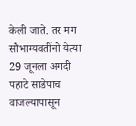केली जाते. तर मग सौभाग्यवतींनो येत्या 29 जूनला अगदी पहाटे साडेपाच वाजल्यापासून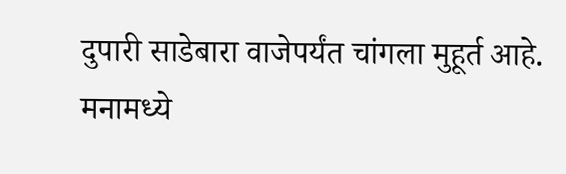दुपारी साडेबारा वाजेपर्यंत चांगला मुहूर्त आहे. मनामध्ये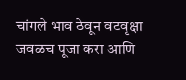चांगले भाव ठेवून वटवृक्षा जवळच पूजा करा आणि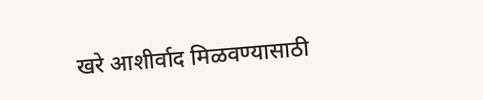खरे आशीर्वाद मिळवण्यासाठी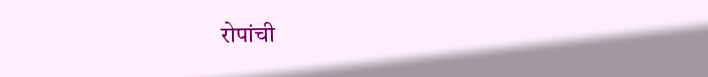रोपांची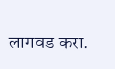लागवड करा.